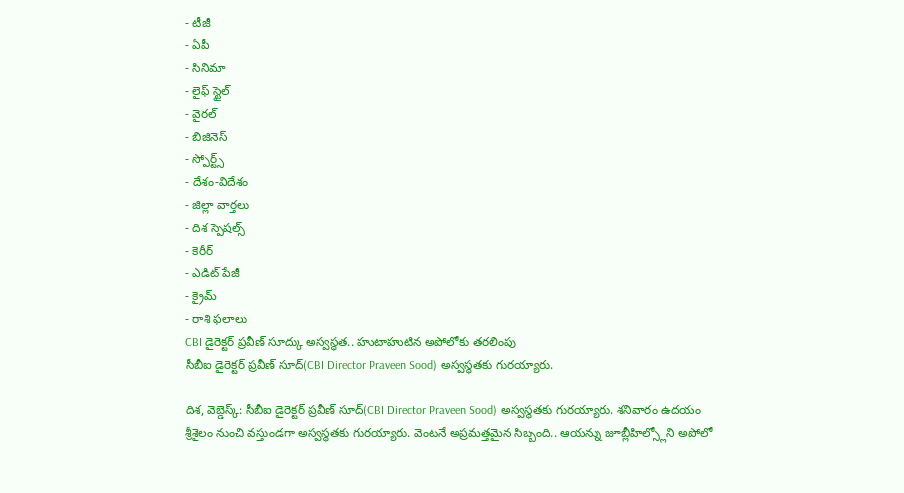- టీజీ
- ఏపీ
- సినిమా
- లైఫ్ స్టైల్
- వైరల్
- బిజినెస్
- స్పోర్ట్స్
- దేశం-విదేశం
- జిల్లా వార్తలు
- దిశ స్పెషల్స్
- కెరీర్
- ఎడిట్ పేజీ
- క్రైమ్
- రాశి ఫలాలు
CBI డైరెక్టర్ ప్రవీణ్ సూద్కు అస్వస్థత.. హుటాహుటిన అపోలోకు తరలింపు
సీబీఐ డైరెక్టర్ ప్రవీణ్ సూద్(CBI Director Praveen Sood) అస్వస్థతకు గురయ్యారు.

దిశ, వెబ్డెస్క్: సీబీఐ డైరెక్టర్ ప్రవీణ్ సూద్(CBI Director Praveen Sood) అస్వస్థతకు గురయ్యారు. శనివారం ఉదయం శ్రీశైలం నుంచి వస్తుండగా అస్వస్థతకు గురయ్యారు. వెంటనే అప్రమత్తమైన సిబ్బంది.. ఆయన్ను జూబ్లీహిల్స్లోని అపోలో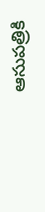ఆసుపత్రికి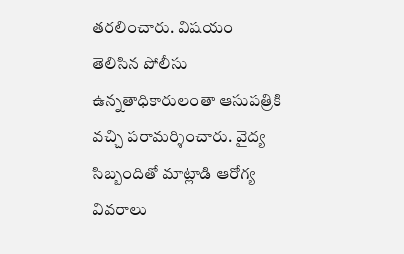తరలించారు. విషయం తెలిసిన పోలీసు ఉన్నతాధికారులంతా ఆసుపత్రికి వచ్చి పరామర్శించారు. వైద్య సిబ్బందితో మాట్లాడి ఆరోగ్య వివరాలు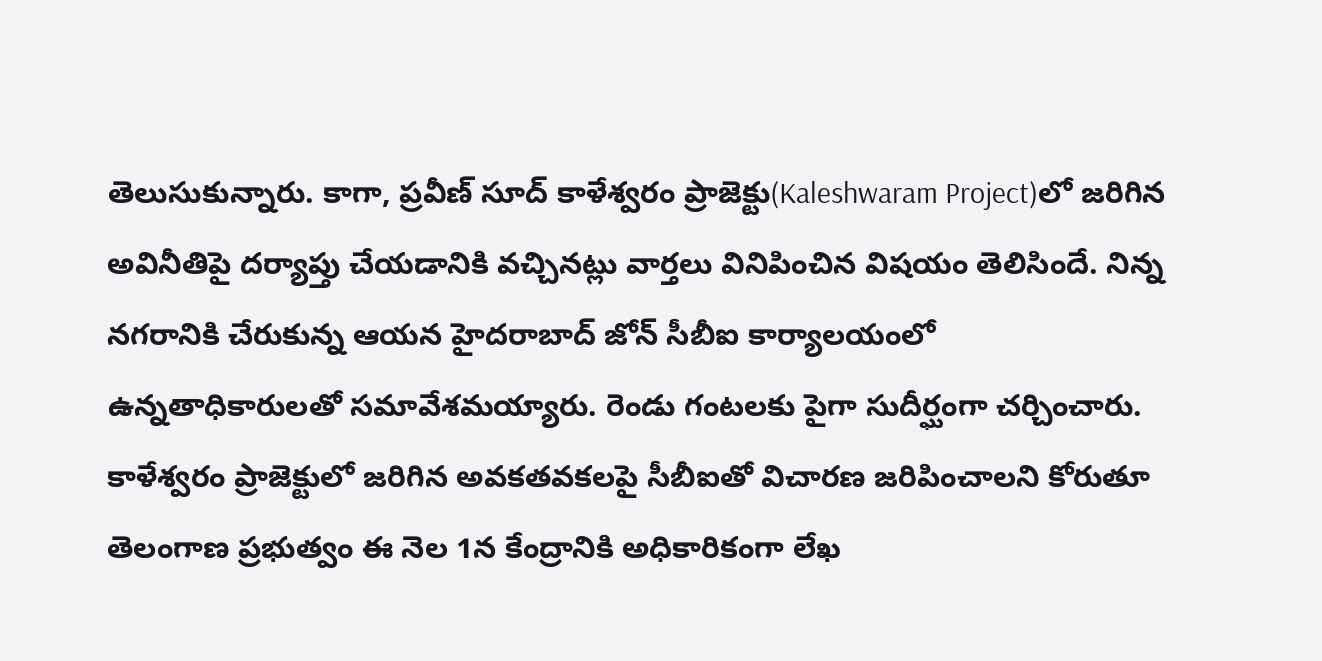తెలుసుకున్నారు. కాగా, ప్రవీణ్ సూద్ కాళేశ్వరం ప్రాజెక్టు(Kaleshwaram Project)లో జరిగిన అవినీతిపై దర్యాప్తు చేయడానికి వచ్చినట్లు వార్తలు వినిపించిన విషయం తెలిసిందే. నిన్న నగరానికి చేరుకున్న ఆయన హైదరాబాద్ జోన్ సీబీఐ కార్యాలయంలో ఉన్నతాధికారులతో సమావేశమయ్యారు. రెండు గంటలకు పైగా సుదీర్ఘంగా చర్చించారు. కాళేశ్వరం ప్రాజెక్టులో జరిగిన అవకతవకలపై సీబీఐతో విచారణ జరిపించాలని కోరుతూ తెలంగాణ ప్రభుత్వం ఈ నెల 1న కేంద్రానికి అధికారికంగా లేఖ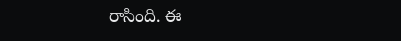రాసింది. ఈ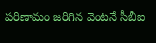పరిణామం జరిగిన వెంటనే సీబీఐ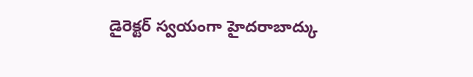డైరెక్టర్ స్వయంగా హైదరాబాద్కు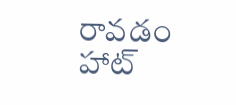రావడం హాట్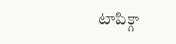టాపిక్గా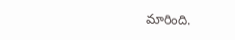మారింది.